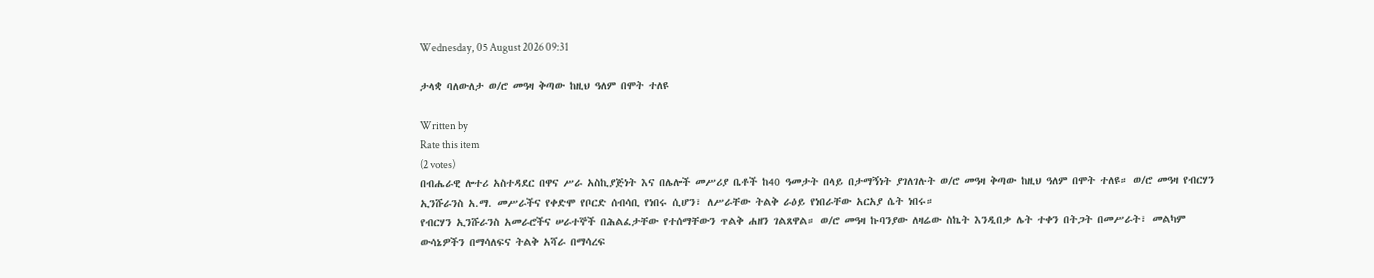Wednesday, 05 August 2026 09:31

ታላቋ ባለውለታ ወ/ሮ መዓዛ ቅጣው ከዚህ ዓለም በሞት ተለዩ

Written by
Rate this item
(2 votes)
በብሔራዊ ሎተሪ አስተዳደር በዋና ሥራ አስኪያጅነት እና በሌሎች መሥሪያ ቤቶች ከ40 ዓመታት በላይ በታማኝነት ያገለገሉት ወ/ሮ መዓዛ ቅጣው ከዚህ ዓለም በሞት ተለዩ። ወ/ሮ መዓዛ የብርሃን ኢንሹራንስ አ.ማ. መሥራችና የቀድሞ የቦርድ ሰብሳቢ የነበሩ ሲሆን፣ ለሥራቸው ትልቅ ራዕይ የነበራቸው አርአያ ሴት ነበሩ።
የብርሃን ኢንሹራንስ አመራሮችና ሠራተኞች በሕልፈታቸው የተሰማቸውን ጥልቅ ሐዘን ገልጸዋል። ወ/ሮ መዓዛ ኩባንያው ለዛሬው ስኬት እንዲበቃ ሌት ተቀን በትጋት በመሥራት፣ መልካም ውሳኔዎችን በማሳለፍና ትልቅ አሻራ በማሳረፍ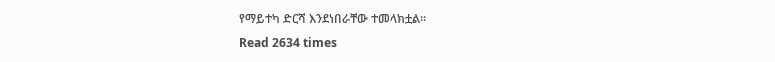የማይተካ ድርሻ እንደነበራቸው ተመላክቷል።
Read 2634 times